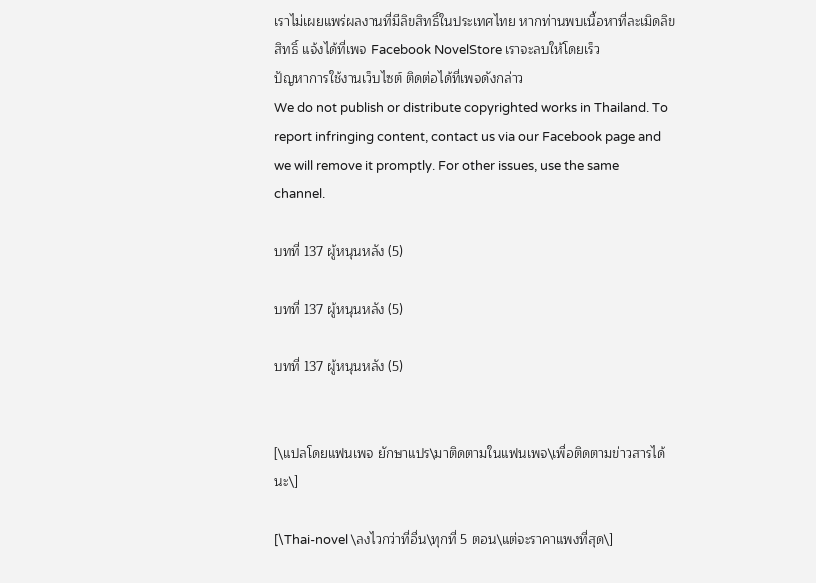เราไม่เผยแพร่ผลงานที่มีลิขสิทธิ์ในประเทศไทย หากท่านพบเนื้อหาที่ละเมิดลิขสิทธิ์ แจ้งได้ที่เพจ Facebook NovelStore เราจะลบให้โดยเร็ว
ปัญหาการใช้งานเว็บไซต์ ติดต่อได้ที่เพจดังกล่าว
We do not publish or distribute copyrighted works in Thailand. To report infringing content, contact us via our Facebook page and we will remove it promptly. For other issues, use the same channel.

บทที่ 137 ผู้หนุนหลัง (5)

บทที่ 137 ผู้หนุนหลัง (5)

บทที่ 137 ผู้หนุนหลัง (5)


[\แปลโดยแฟนเพจ ยักษาแปร\มาติดตามในแฟนเพจ\เพื่อติดตามข่าวสารได้นะ\]

[\Thai-novel \ลงไวกว่าที่อื่น\ทุกที่ 5 ตอน\แต่จะราคาแพงที่สุด\]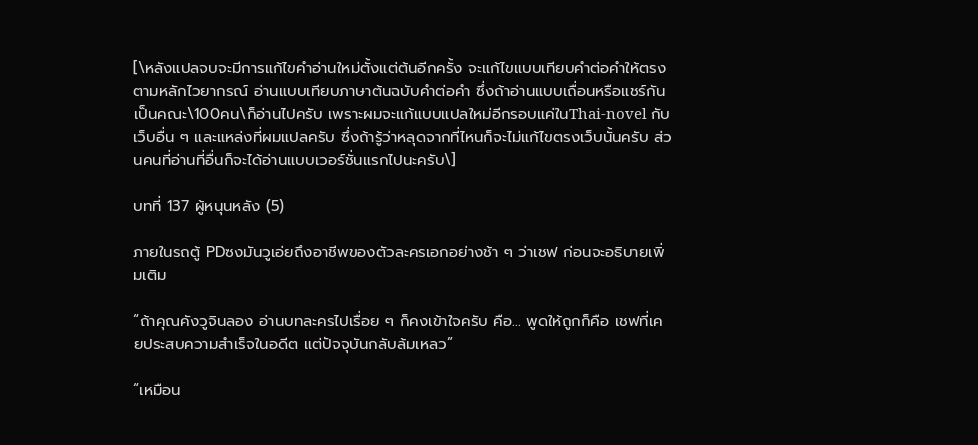[\หลังแปลจบจะมีการแก้ไขคำอ่านใหม่ตั้งแต่ต้นอีกครั้ง จะแก้ไขแบบเทียบคำต่อคำให้ตรงตามหลักไวยากรณ์ อ่านแบบเทียบภาษาต้นฉบับคำต่อคำ ซึ่งถ้าอ่านแบบเถื่อนหรือแชร์กันเป็นคณะ\100คน\ก็อ่านไปครับ เพราะผมจะแก้แบบแปลใหม่อีกรอบแค่ในThai-novel กับเว็บอื่น ๆ และแหล่งที่ผมแปลครับ ซึ่งถ้ารู้ว่าหลุดจากที่ไหนก็จะไม่แก้ไขตรงเว็บนั้นครับ ส่วนคนที่อ่านที่อื่นก็จะได้อ่านแบบเวอร์ชั่นแรกไปนะครับ\]

บทที่ 137 ผู้หนุนหลัง (5)

ภายในรถตู้ PDซงมันวูเอ่ยถึงอาชีพของตัวละครเอกอย่างช้า ๆ ว่าเชฟ ก่อนจะอธิบายเพิ่มเติม

“ถ้าคุณคังวูจินลอง อ่านบทละครไปเรื่อย ๆ ก็คงเข้าใจครับ คือ... พูดให้ถูกก็คือ เชฟที่เคยประสบความสำเร็จในอดีต แต่ปัจจุบันกลับล้มเหลว”

“เหมือน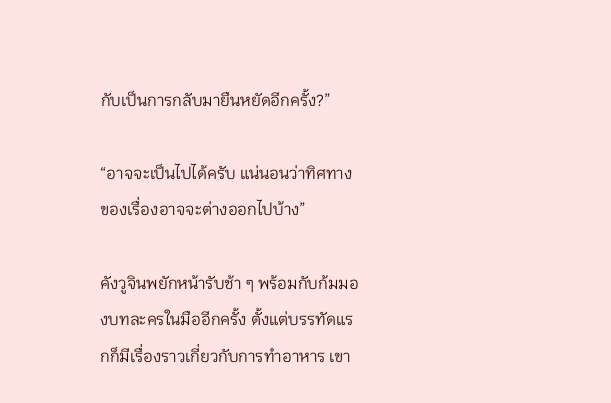กับเป็นการกลับมายืนหยัดอีกครั้ง?”

“อาจจะเป็นไปได้ครับ แน่นอนว่าทิศทางของเรื่องอาจจะต่างออกไปบ้าง”

คังวูจินพยักหน้ารับช้า ๆ พร้อมกับก้มมองบทละครในมืออีกครั้ง ตั้งแต่บรรทัดแรกก็มีเรื่องราวเกี่ยวกับการทำอาหาร เขา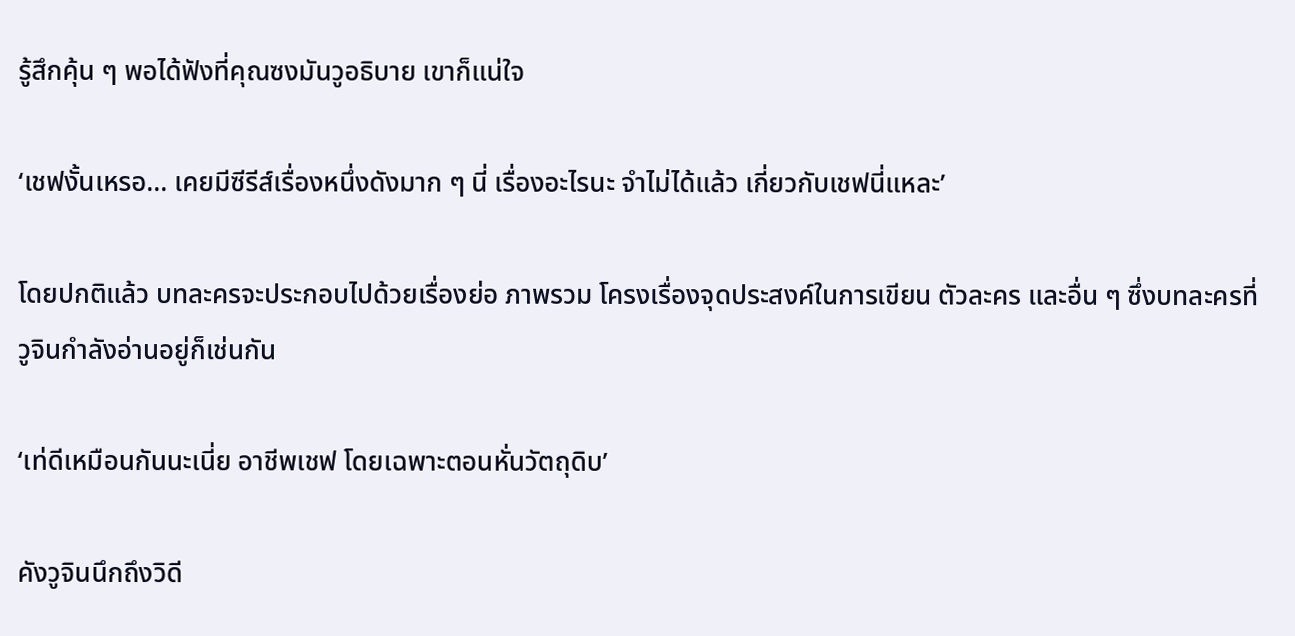รู้สึกคุ้น ๆ พอได้ฟังที่คุณซงมันวูอธิบาย เขาก็แน่ใจ

‘เชฟงั้นเหรอ... เคยมีซีรีส์เรื่องหนึ่งดังมาก ๆ นี่ เรื่องอะไรนะ จำไม่ได้แล้ว เกี่ยวกับเชฟนี่แหละ’

โดยปกติแล้ว บทละครจะประกอบไปด้วยเรื่องย่อ ภาพรวม โครงเรื่องจุดประสงค์ในการเขียน ตัวละคร และอื่น ๆ ซึ่งบทละครที่วูจินกำลังอ่านอยู่ก็เช่นกัน

‘เท่ดีเหมือนกันนะเนี่ย อาชีพเชฟ โดยเฉพาะตอนหั่นวัตถุดิบ’

คังวูจินนึกถึงวิดี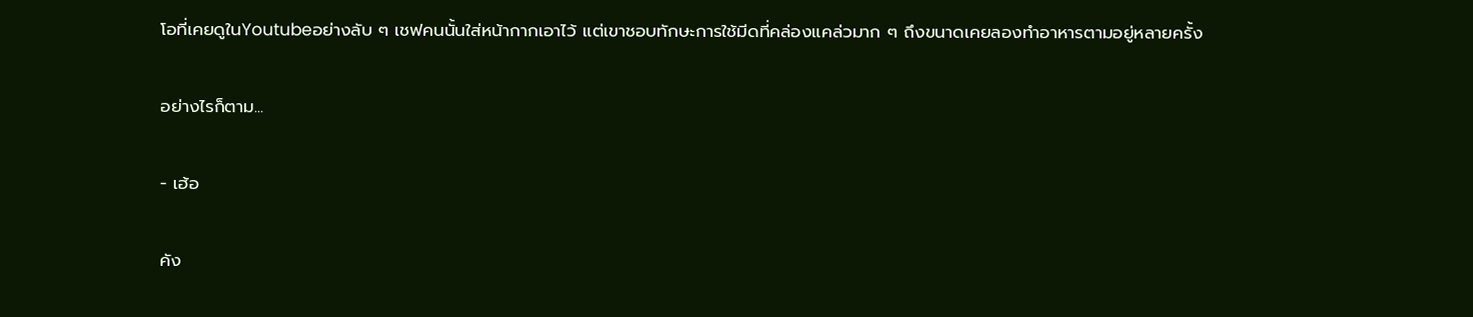โอที่เคยดูในYoutubeอย่างลับ ๆ เชฟคนนั้นใส่หน้ากากเอาไว้ แต่เขาชอบทักษะการใช้มีดที่คล่องแคล่วมาก ๆ ถึงขนาดเคยลองทำอาหารตามอยู่หลายครั้ง

อย่างไรก็ตาม...

- เฮ้อ

คัง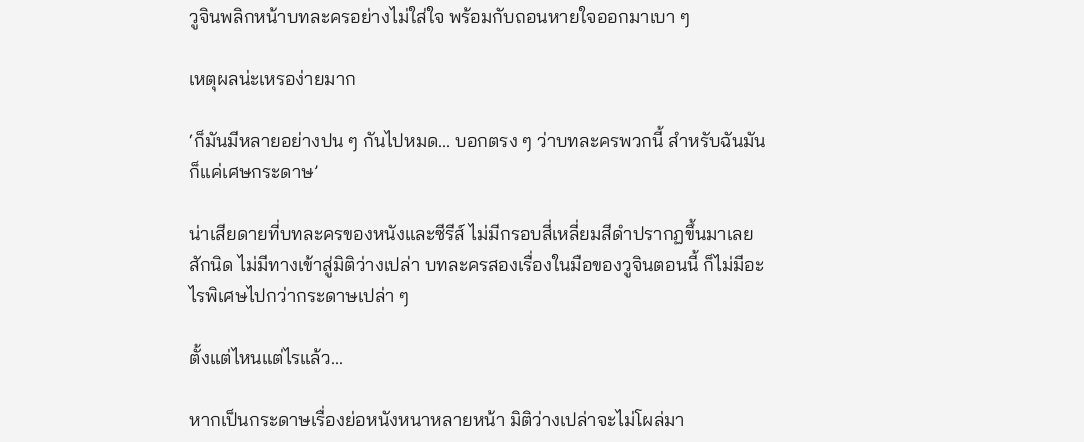วูจินพลิกหน้าบทละครอย่างไม่ใส่ใจ พร้อมกับถอนหายใจออกมาเบา ๆ

เหตุผลน่ะเหรอง่ายมาก

‘ก็มันมีหลายอย่างปน ๆ กันไปหมด... บอกตรง ๆ ว่าบทละครพวกนี้ สำหรับฉันมันก็แค่เศษกระดาษ’

น่าเสียดายที่บทละครของหนังและซีรีส์ ไม่มีกรอบสี่เหลี่ยมสีดำปรากฏขึ้นมาเลยสักนิด ไม่มีทางเข้าสู่มิติว่างเปล่า บทละครสองเรื่องในมือของวูจินตอนนี้ ก็ไม่มีอะไรพิเศษไปกว่ากระดาษเปล่า ๆ

ตั้งแต่ไหนแต่ไรแล้ว...

หากเป็นกระดาษเรื่องย่อหนังหนาหลายหน้า มิติว่างเปล่าจะไม่โผล่มา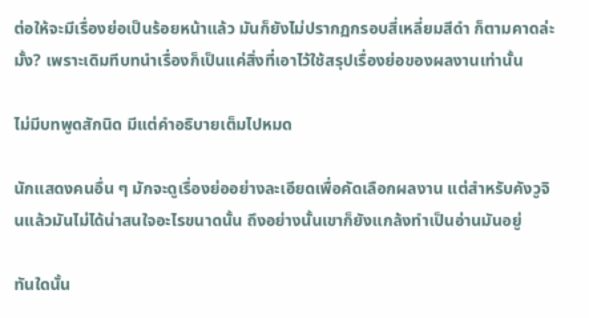ต่อให้จะมีเรื่องย่อเป็นร้อยหน้าแล้ว มันก็ยังไม่ปรากฏกรอบสี่เหลี่ยมสีดำ ก็ตามคาดล่ะมั้ง? เพราะเดิมทีบทนำเรื่องก็เป็นแค่สิ่งที่เอาไว้ใช้สรุปเรื่องย่อของผลงานเท่านั้น

ไม่มีบทพูดสักนิด มีแต่คำอธิบายเต็มไปหมด

นักแสดงคนอื่น ๆ มักจะดูเรื่องย่ออย่างละเอียดเพื่อคัดเลือกผลงาน แต่สำหรับคังวูจินแล้วมันไม่ได้น่าสนใจอะไรขนาดนั้น ถึงอย่างนั้นเขาก็ยังแกล้งทำเป็นอ่านมันอยู่

ทันใดนั้น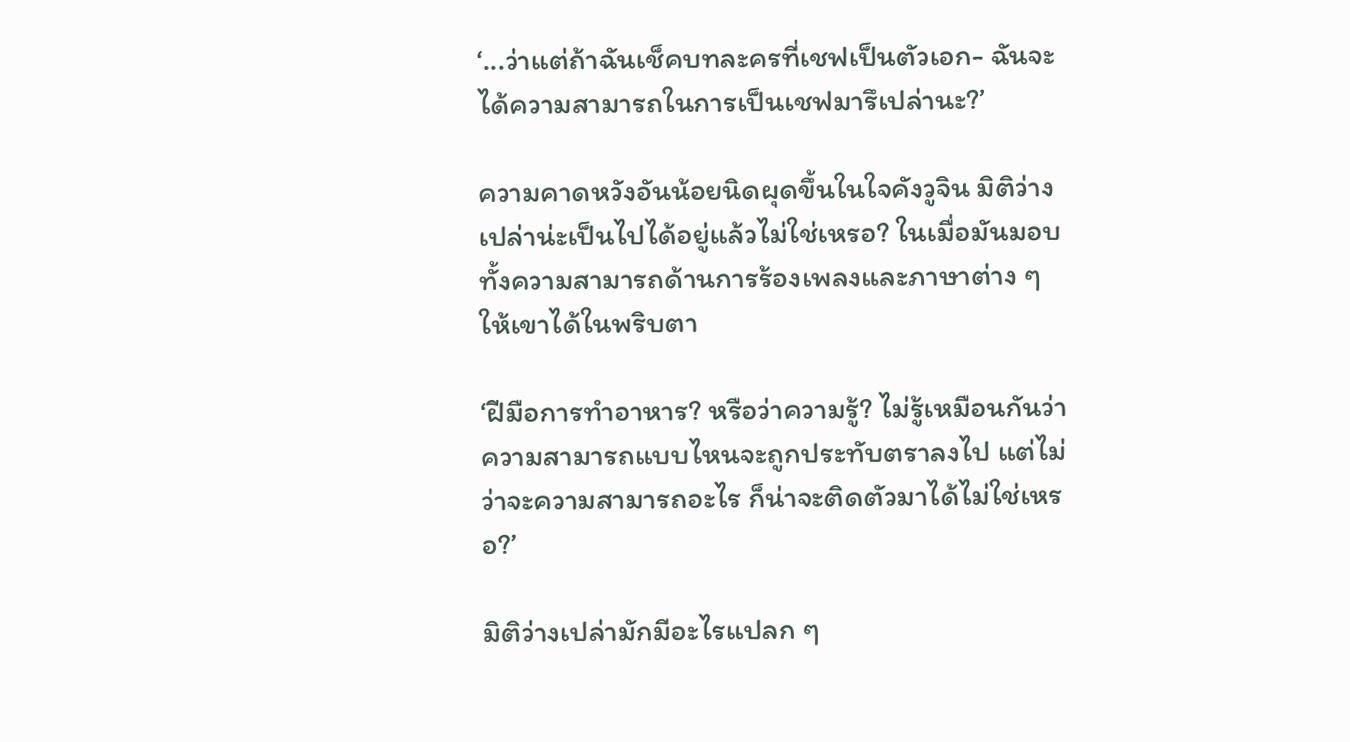‘...ว่าแต่ถ้าฉันเช็คบทละครที่เชฟเป็นตัวเอก- ฉันจะได้ความสามารถในการเป็นเชฟมารึเปล่านะ?’

ความคาดหวังอันน้อยนิดผุดขึ้นในใจคังวูจิน มิติว่างเปล่าน่ะเป็นไปได้อยู่แล้วไม่ใช่เหรอ? ในเมื่อมันมอบทั้งความสามารถด้านการร้องเพลงและภาษาต่าง ๆ ให้เขาได้ในพริบตา

‘ฝีมือการทำอาหาร? หรือว่าความรู้? ไม่รู้เหมือนกันว่าความสามารถแบบไหนจะถูกประทับตราลงไป แต่ไม่ว่าจะความสามารถอะไร ก็น่าจะติดตัวมาได้ไม่ใช่เหรอ?’

มิติว่างเปล่ามักมีอะไรแปลก ๆ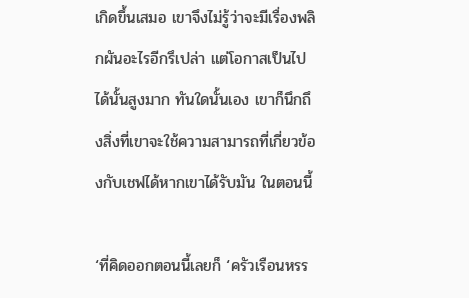เกิดขึ้นเสมอ เขาจึงไม่รู้ว่าจะมีเรื่องพลิกผันอะไรอีกรึเปล่า แต่โอกาสเป็นไปได้นั้นสูงมาก ทันใดนั้นเอง เขาก็นึกถึงสิ่งที่เขาจะใช้ความสามารถที่เกี่ยวข้องกับเชฟได้หากเขาได้รับมัน ในตอนนี้

‘ที่คิดออกตอนนี้เลยก็ ‘ครัวเรือนหรร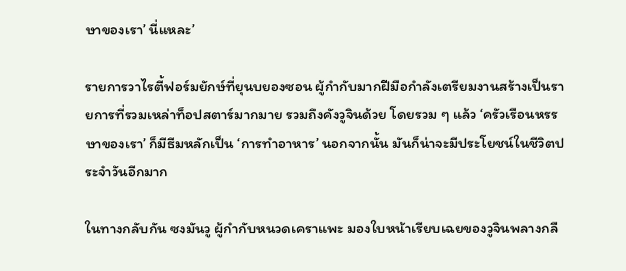ษาของเรา’ นี่แหละ’

รายการวาไรตี้ฟอร์มยักษ์ที่ยุนบยองซอน ผู้กำกับมากฝีมือกำลังเตรียมงานสร้างเป็นรายการที่รวมเหล่าท็อปสตาร์มากมาย รวมถึงคังวูจินด้วย โดยรวม ๆ แล้ว ‘ครัวเรือนหรรษาของเรา’ ก็มีธีมหลักเป็น ‘การทำอาหาร’ นอกจากนั้น มันก็น่าจะมีประโยชน์ในชีวิตประจำวันอีกมาก

ในทางกลับกัน ซงมันวู ผู้กำกับหนวดเคราแพะ มองใบหน้าเรียบเฉยของวูจินพลางกลื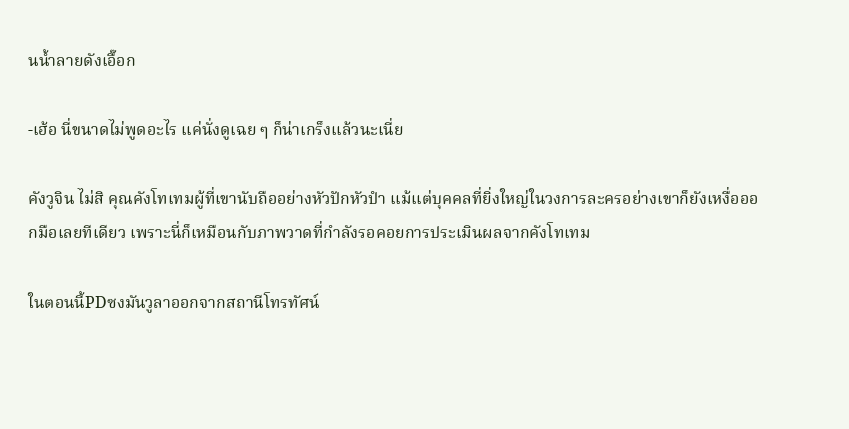นน้ำลายดังเอื๊อก

-เฮ้อ นี่ขนาดไม่พูดอะไร แค่นั่งดูเฉย ๆ ก็น่าเกร็งแล้วนะเนี่ย

คังวูจิน ไม่สิ คุณคังโทเทมผู้ที่เขานับถืออย่างหัวปักหัวปำ แม้แต่บุคคลที่ยิ่งใหญ่ในวงการละครอย่างเขาก็ยังเหงื่อออกมือเลยทีเดียว เพราะนี่ก็เหมือนกับภาพวาดที่กำลังรอคอยการประเมินผลจากคังโทเทม

ในตอนนี้PDซงมันวูลาออกจากสถานีโทรทัศน์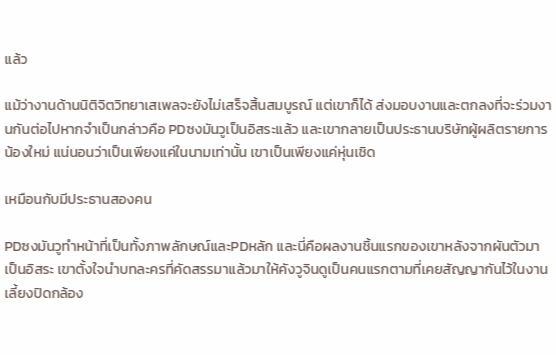แล้ว

แม้ว่างานด้านนิติจิตวิทยาเสเพลจะยังไม่เสร็จสิ้นสมบูรณ์ แต่เขาก็ได้ ส่งมอบงานและตกลงที่จะร่วมงานกันต่อไปหากจำเป็นกล่าวคือ PDซงมันวูเป็นอิสระแล้ว และเขากลายเป็นประธานบริษัทผู้ผลิตรายการน้องใหม่ แน่นอนว่าเป็นเพียงแค่ในนามเท่านั้น เขาเป็นเพียงแค่หุ่นเชิด

เหมือนกับมีประธานสองคน

PDซงมันวูทำหน้าที่เป็นทั้งภาพลักษณ์และPDหลัก และนี่คือผลงานชิ้นแรกของเขาหลังจากผันตัวมาเป็นอิสระ เขาตั้งใจนำบทละครที่คัดสรรมาแล้วมาให้คังวูจินดูเป็นคนแรกตามที่เคยสัญญากันไว้ในงานเลี้ยงปิดกล้อง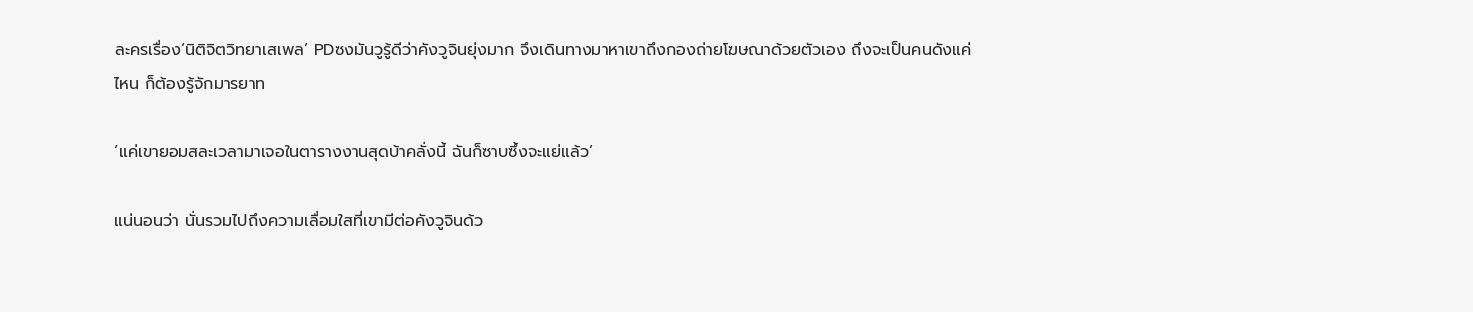ละครเรื่อง‘นิติจิตวิทยาเสเพล’ PDซงมันวูรู้ดีว่าคังวูจินยุ่งมาก จึงเดินทางมาหาเขาถึงกองถ่ายโฆษณาด้วยตัวเอง ถึงจะเป็นคนดังแค่ไหน ก็ต้องรู้จักมารยาท

‘แค่เขายอมสละเวลามาเจอในตารางงานสุดบ้าคลั่งนี้ ฉันก็ซาบซึ้งจะแย่แล้ว’

แน่นอนว่า นั่นรวมไปถึงความเลื่อมใสที่เขามีต่อคังวูจินด้ว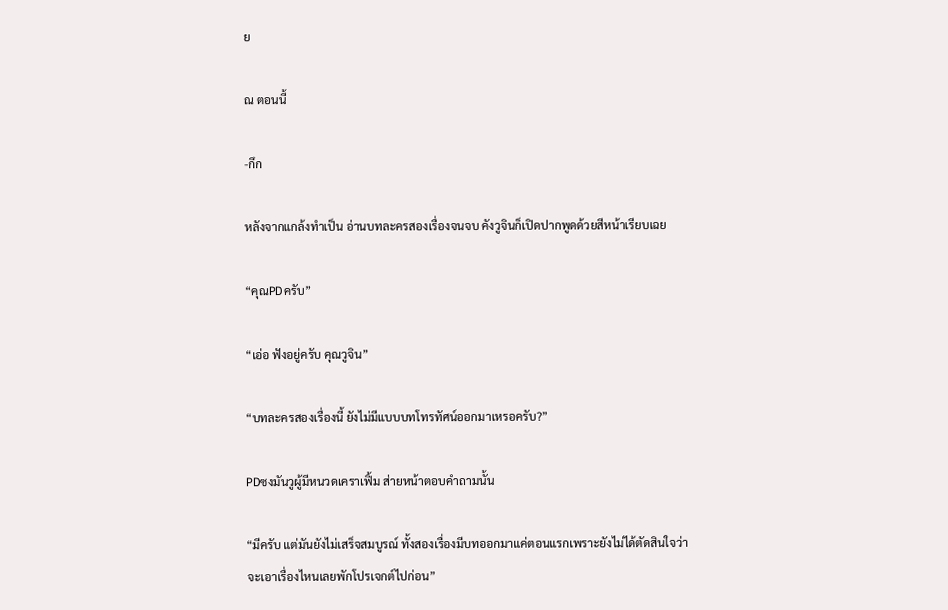ย

ณ ตอนนี้

-กึก

หลังจากแกล้งทำเป็น อ่านบทละครสองเรื่องจนจบ คังวูจินก็เปิดปากพูดด้วยสีหน้าเรียบเฉย

“คุณPDครับ”

“เอ่อ ฟังอยู่ครับ คุณวูจิน”

“บทละครสองเรื่องนี้ ยังไม่มีแบบบทโทรทัศน์ออกมาเหรอครับ?”

PDซงมันวูผู้มีหนวดเคราเฟิ้ม ส่ายหน้าตอบคำถามนั้น

“มีครับ แต่มันยังไม่เสร็จสมบูรณ์ ทั้งสองเรื่องมีบทออกมาแค่ตอนแรกเพราะยังไม่ได้ตัดสินใจว่าจะเอาเรื่องไหนเลยพักโปรเจกต์ไปก่อน”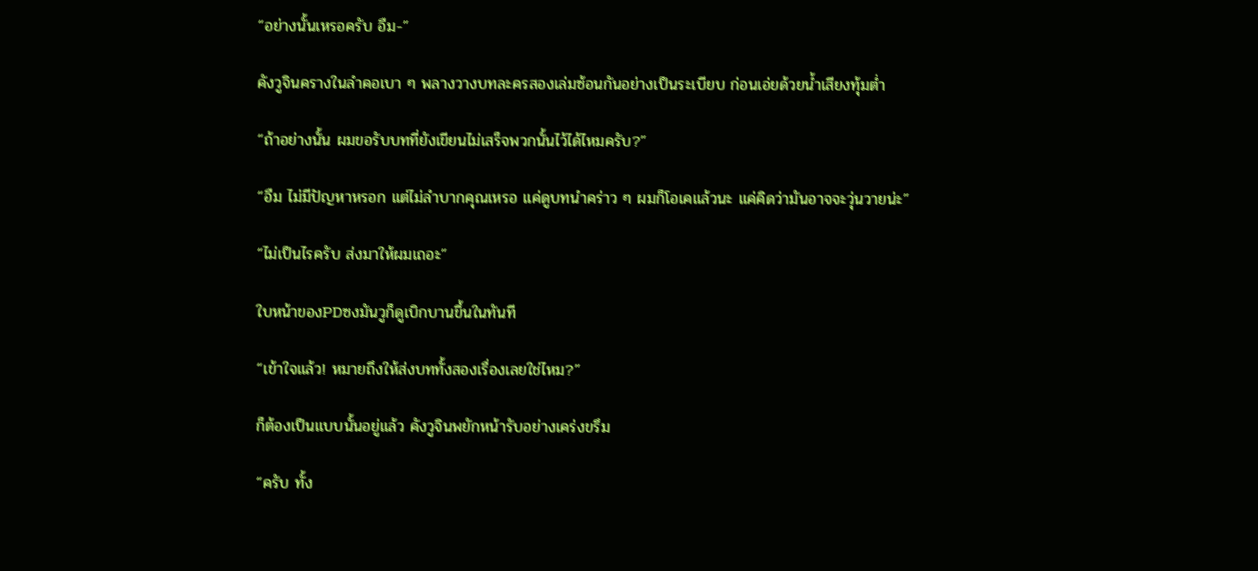“อย่างนั้นเหรอครับ อืม-”

คังวูจินครางในลำคอเบา ๆ พลางวางบทละครสองเล่มซ้อนกันอย่างเป็นระเบียบ ก่อนเอ่ยด้วยน้ำเสียงทุ้มต่ำ

“ถ้าอย่างนั้น ผมขอรับบทที่ยังเขียนไม่เสร็จพวกนั้นไว้ได้ไหมครับ?”

“อืม ไม่มีปัญหาหรอก แต่ไม่ลำบากคุณเหรอ แค่ดูบทนำคร่าว ๆ ผมก็โอเคแล้วนะ แค่คิดว่ามันอาจจะวุ่นวายน่ะ”

“ไม่เป็นไรครับ ส่งมาให้ผมเถอะ”

ใบหน้าของPDซงมันวูก็ดูเบิกบานขึ้นในทันที

“เข้าใจแล้ว! หมายถึงให้ส่งบททั้งสองเรื่องเลยใช่ไหม?”

ก็ต้องเป็นแบบนั้นอยู่แล้ว คังวูจินพยักหน้ารับอย่างเคร่งขรึม

“ครับ ทั้ง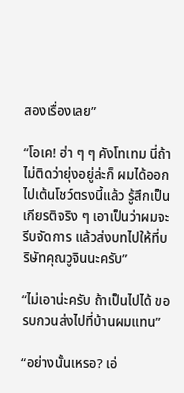สองเรื่องเลย”

“โอเค! ฮ่า ๆ ๆ คังโทเทม นี่ถ้าไม่ติดว่ายุ่งอยู่ล่ะก็ ผมได้ออกไปเต้นโชว์ตรงนี้แล้ว รู้สึกเป็นเกียรติจริง ๆ เอาเป็นว่าผมจะรีบจัดการ แล้วส่งบทไปให้ที่บริษัทคุณวูจินนะครับ”

“ไม่เอาน่ะครับ ถ้าเป็นไปได้ ขอรบกวนส่งไปที่บ้านผมแทน”

“อย่างนั้นเหรอ? เอ่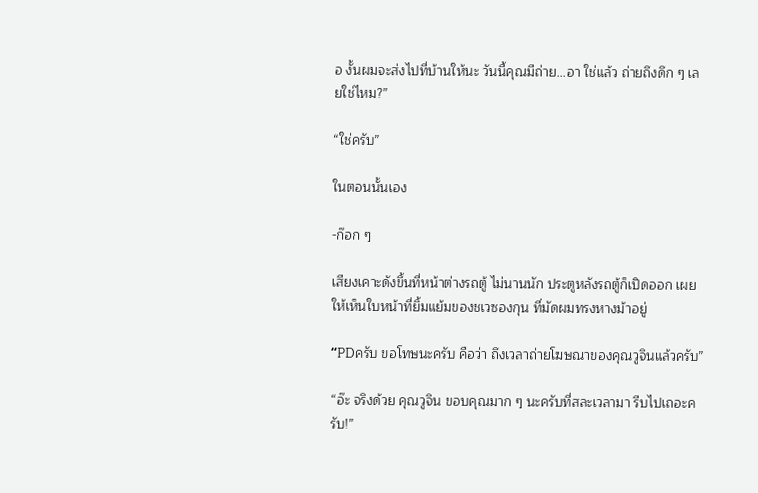อ งั้นผมจะส่งไปที่บ้านให้นะ วันนี้คุณมีถ่าย...อา ใช่แล้ว ถ่ายถึงดึก ๆ เลยใช่ไหม?”

“ใช่ครับ”

ในตอนนั้นเอง

-ก๊อก ๆ

เสียงเคาะดังขึ้นที่หน้าต่างรถตู้ ไม่นานนัก ประตูหลังรถตู้ก็เปิดออก เผยให้เห็นใบหน้าที่ยิ้มแย้มของชเวซองกุน ที่มัดผมทรงหางม้าอยู่

“PDครับ ขอโทษนะครับ คือว่า ถึงเวลาถ่ายโฆษณาของคุณวูจินแล้วครับ”

“อ๊ะ จริงด้วย คุณวูจิน ขอบคุณมาก ๆ นะครับที่สละเวลามา รีบไปเถอะครับ!”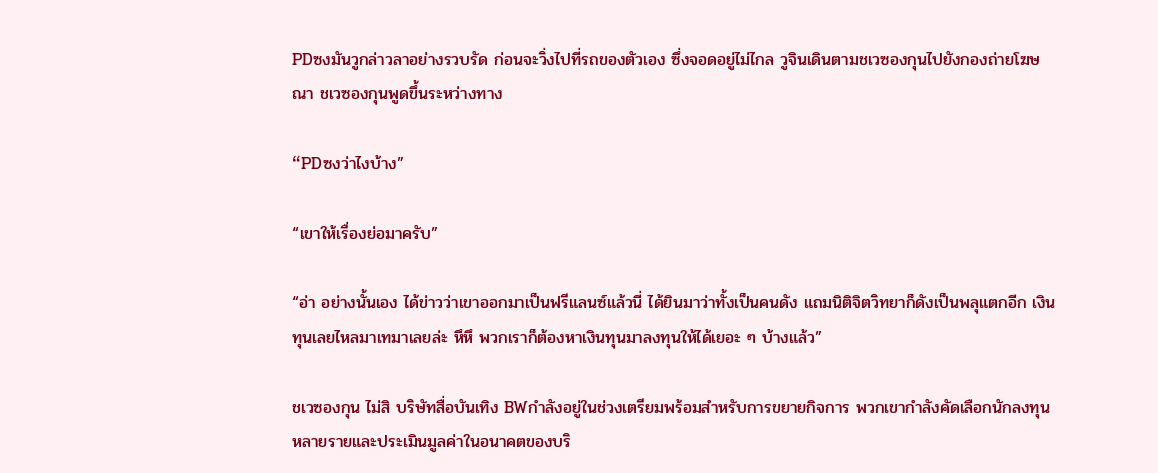PDซงมันวูกล่าวลาอย่างรวบรัด ก่อนจะวิ่งไปที่รถของตัวเอง ซึ่งจอดอยู่ไม่ไกล วูจินเดินตามชเวซองกุนไปยังกองถ่ายโฆษณา ชเวซองกุนพูดขึ้นระหว่างทาง

“PDซงว่าไงบ้าง”

“เขาให้เรื่องย่อมาครับ”

“อ่า อย่างนั้นเอง ได้ข่าวว่าเขาออกมาเป็นฟรีแลนซ์แล้วนี่ ได้ยินมาว่าทั้งเป็นคนดัง แถมนิติจิตวิทยาก็ดังเป็นพลุแตกอีก เงินทุนเลยไหลมาเทมาเลยล่ะ หึหึ พวกเราก็ต้องหาเงินทุนมาลงทุนให้ได้เยอะ ๆ บ้างแล้ว”

ชเวซองกุน ไม่สิ บริษัทสื่อบันเทิง BWกำลังอยู่ในช่วงเตรียมพร้อมสำหรับการขยายกิจการ พวกเขากำลังคัดเลือกนักลงทุนหลายรายและประเมินมูลค่าในอนาคตของบริ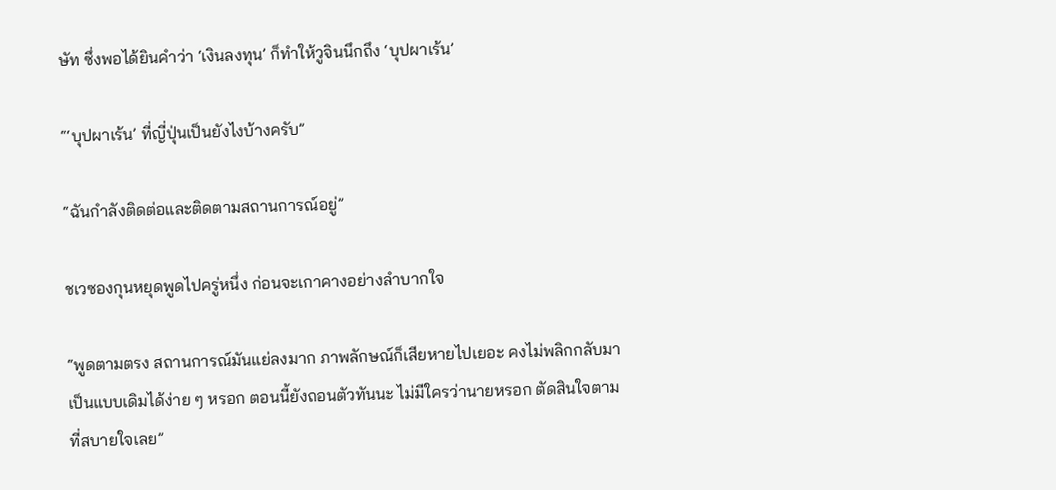ษัท ซึ่งพอได้ยินคำว่า ‘เงินลงทุน’ ก็ทำให้วูจินนึกถึง ‘บุปผาเร้น’

“‘บุปผาเร้น’ ที่ญี่ปุ่นเป็นยังไงบ้างครับ”

“ฉันกำลังติดต่อและติดตามสถานการณ์อยู่”

ชเวซองกุนหยุดพูดไปครู่หนึ่ง ก่อนจะเกาคางอย่างลำบากใจ

“พูดตามตรง สถานการณ์มันแย่ลงมาก ภาพลักษณ์ก็เสียหายไปเยอะ คงไม่พลิกกลับมาเป็นแบบเดิมได้ง่าย ๆ หรอก ตอนนี้ยังถอนตัวทันนะ ไม่มีใครว่านายหรอก ตัดสินใจตามที่สบายใจเลย”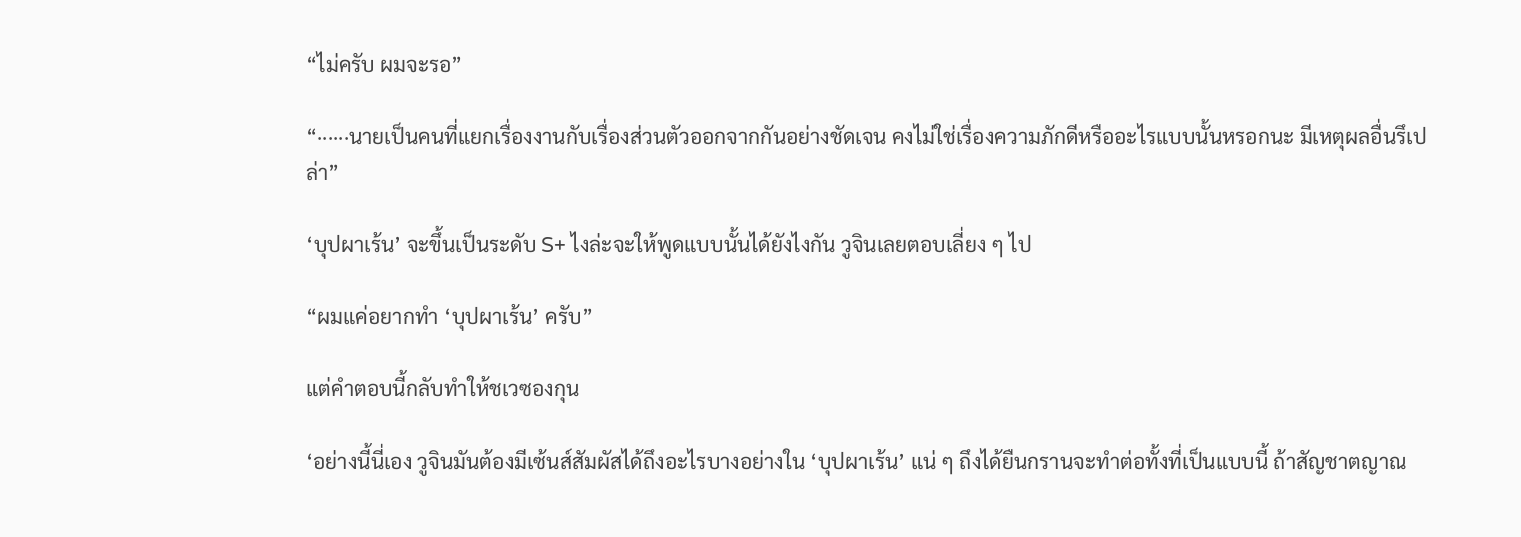“ไม่ครับ ผมจะรอ”

“······นายเป็นคนที่แยกเรื่องงานกับเรื่องส่วนตัวออกจากกันอย่างชัดเจน คงไม่ใช่เรื่องความภักดีหรืออะไรแบบนั้นหรอกนะ มีเหตุผลอื่นรึเปล่า”

‘บุปผาเร้น’ จะขึ้นเป็นระดับ S+ ไงล่ะจะให้พูดแบบนั้นได้ยังไงกัน วูจินเลยตอบเลี่ยง ๆ ไป

“ผมแค่อยากทำ ‘บุปผาเร้น’ ครับ”

แต่คำตอบนี้กลับทำให้ชเวซองกุน

‘อย่างนี้นี่เอง วูจินมันต้องมีเซ้นส์สัมผัสได้ถึงอะไรบางอย่างใน ‘บุปผาเร้น’ แน่ ๆ ถึงได้ยืนกรานจะทำต่อทั้งที่เป็นแบบนี้ ถ้าสัญชาตญาณ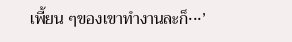เพี้ยน ๆของเขาทำงานละก็···’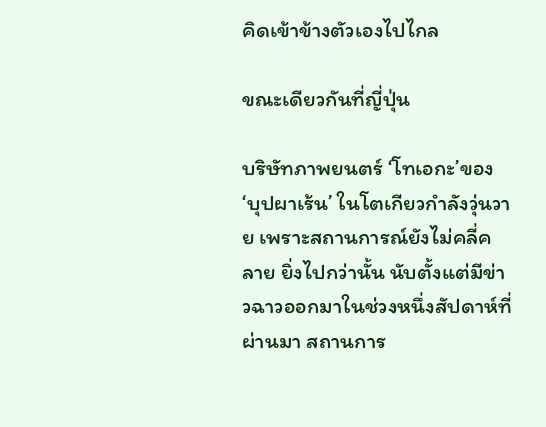คิดเข้าข้างตัวเองไปไกล

ขณะเดียวกันที่ญี่ปุ่น

บริษัทภาพยนตร์ ‘โทเอกะ’ของ ‘บุปผาเร้น’ ในโตเกียวกำลังวุ่นวาย เพราะสถานการณ์ยังไม่คลี่คลาย ยิ่งไปกว่านั้น นับตั้งแต่มีข่าวฉาวออกมาในช่วงหนึ่งสัปดาห์ที่ผ่านมา สถานการ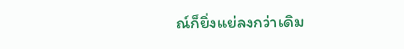ณ์ก็ยิ่งแย่ลงกว่าเดิม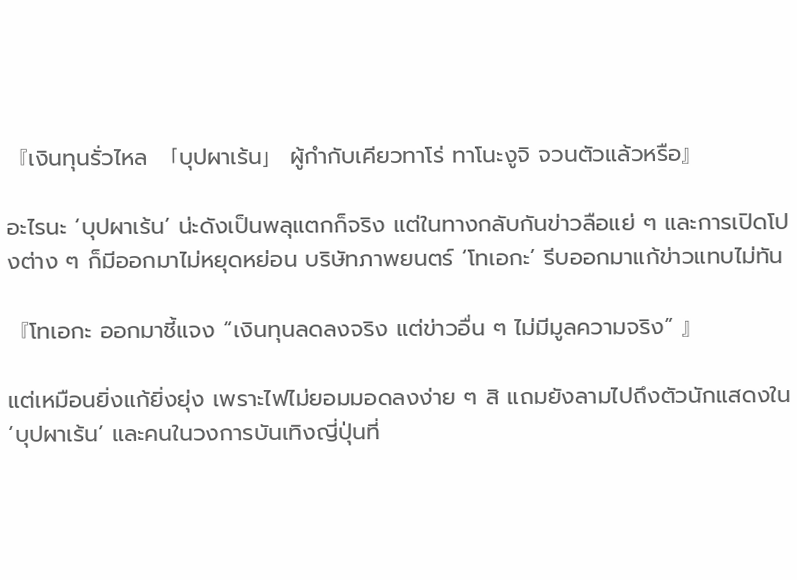『เงินทุนรั่วไหล 「บุปผาเร้น」 ผู้กำกับเคียวทาโร่ ทาโนะงูจิ จวนตัวแล้วหรือ』

อะไรนะ ‘บุปผาเร้น’ น่ะดังเป็นพลุแตกก็จริง แต่ในทางกลับกันข่าวลือแย่ ๆ และการเปิดโปงต่าง ๆ ก็มีออกมาไม่หยุดหย่อน บริษัทภาพยนตร์ ‘โทเอกะ’ รีบออกมาแก้ข่าวแทบไม่ทัน

『โทเอกะ ออกมาชี้แจง “เงินทุนลดลงจริง แต่ข่าวอื่น ๆ ไม่มีมูลความจริง” 』

แต่เหมือนยิ่งแก้ยิ่งยุ่ง เพราะไฟไม่ยอมมอดลงง่าย ๆ สิ แถมยังลามไปถึงตัวนักแสดงใน ‘บุปผาเร้น’ และคนในวงการบันเทิงญี่ปุ่นที่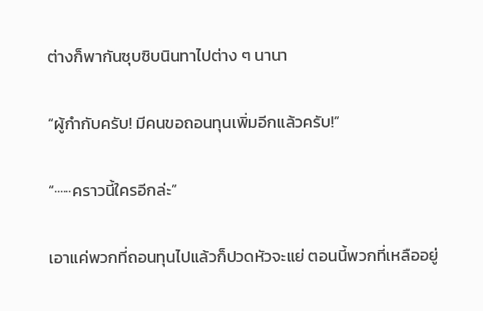ต่างก็พากันซุบซิบนินทาไปต่าง ๆ นานา

“ผู้กำกับครับ! มีคนขอถอนทุนเพิ่มอีกแล้วครับ!”

“······คราวนี้ใครอีกล่ะ”

เอาแค่พวกที่ถอนทุนไปแล้วก็ปวดหัวจะแย่ ตอนนี้พวกที่เหลืออยู่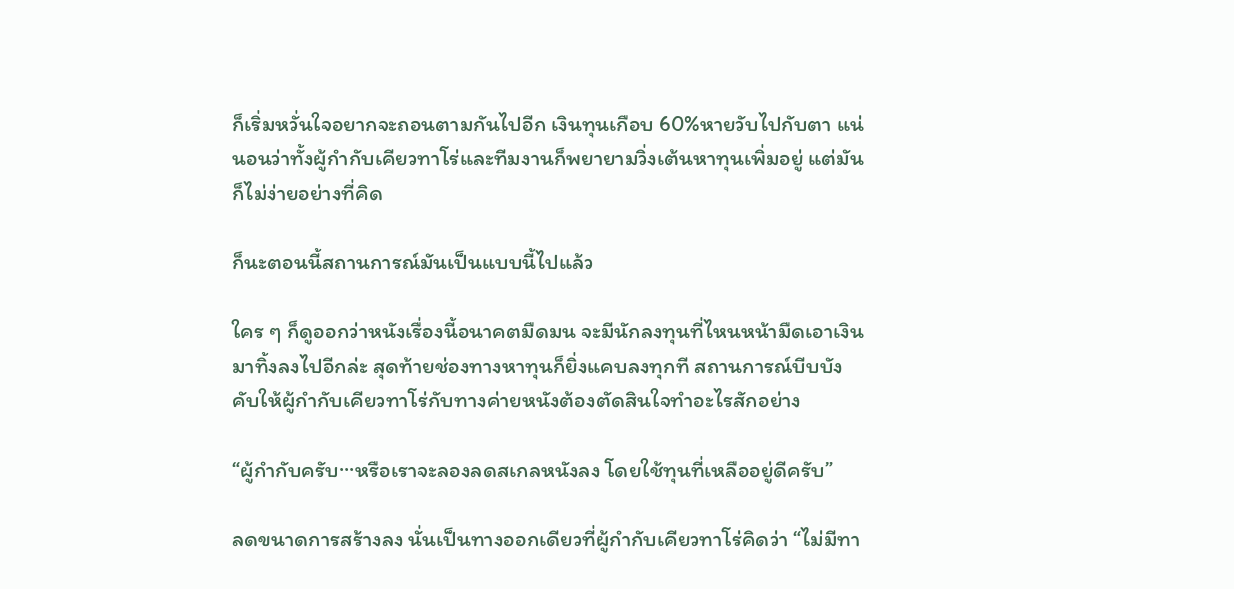ก็เริ่มหวั่นใจอยากจะถอนตามกันไปอีก เงินทุนเกือบ 60%หายวับไปกับตา แน่นอนว่าทั้งผู้กำกับเคียวทาโร่และทีมงานก็พยายามวิ่งเต้นหาทุนเพิ่มอยู่ แต่มันก็ไม่ง่ายอย่างที่คิด

ก็นะตอนนี้สถานการณ์มันเป็นแบบนี้ไปแล้ว

ใคร ๆ ก็ดูออกว่าหนังเรื่องนี้อนาคตมืดมน จะมีนักลงทุนที่ไหนหน้ามืดเอาเงินมาทิ้งลงไปอีกล่ะ สุดท้ายช่องทางหาทุนก็ยิ่งแคบลงทุกที สถานการณ์บีบบังคับให้ผู้กำกับเคียวทาโร่กับทางค่ายหนังต้องตัดสินใจทำอะไรสักอย่าง

“ผู้กำกับครับ···หรือเราจะลองลดสเกลหนังลง โดยใช้ทุนที่เหลืออยู่ดีครับ”

ลดขนาดการสร้างลง นั่นเป็นทางออกเดียวที่ผู้กำกับเคียวทาโร่คิดว่า “ไม่มีทา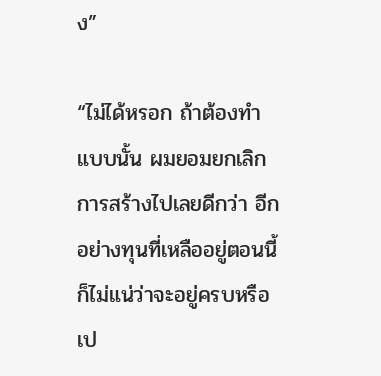ง”

“ไม่ได้หรอก ถ้าต้องทำแบบนั้น ผมยอมยกเลิกการสร้างไปเลยดีกว่า อีกอย่างทุนที่เหลืออยู่ตอนนี้ก็ไม่แน่ว่าจะอยู่ครบหรือเป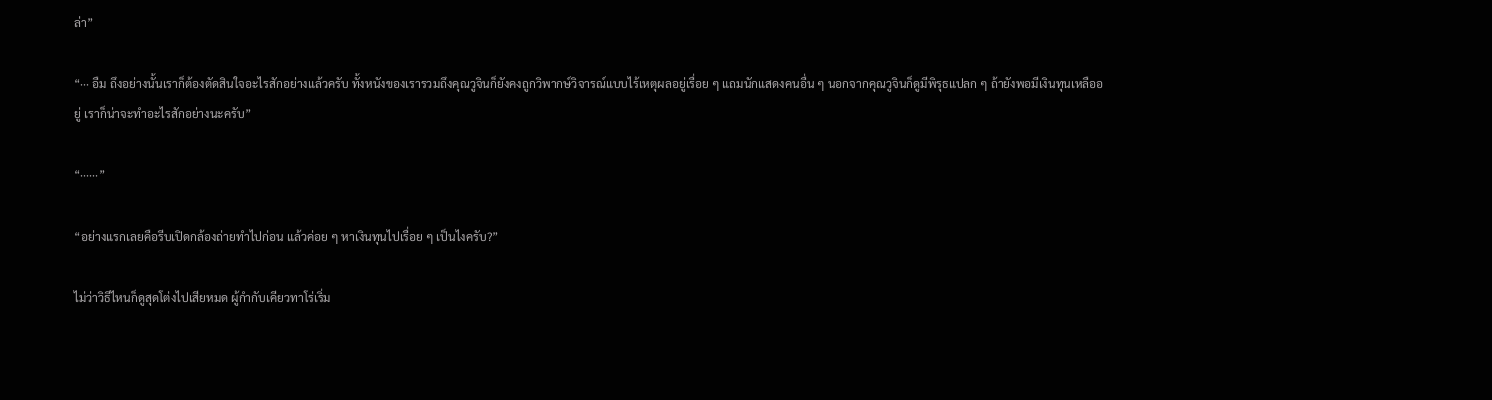ล่า”

“··· อืม ถึงอย่างนั้นเราก็ต้องตัดสินใจอะไรสักอย่างแล้วครับ ทั้งหนังของเรารวมถึงคุณวูจินก็ยังคงถูกวิพากษ์วิจารณ์แบบไร้เหตุผลอยู่เรื่อย ๆ แถมนักแสดงคนอื่น ๆ นอกจากคุณวูจินก็ดูมีพิรุธแปลก ๆ ถ้ายังพอมีเงินทุนเหลืออยู่ เราก็น่าจะทำอะไรสักอย่างนะครับ”

“······”

“อย่างแรกเลยคือรีบเปิดกล้องถ่ายทำไปก่อน แล้วค่อย ๆ หาเงินทุนไปเรื่อย ๆ เป็นไงครับ?”

ไม่ว่าวิธีไหนก็ดูสุดโต่งไปเสียหมด ผู้กำกับเคียวทาโร่เริ่ม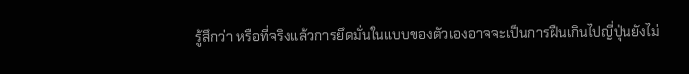รู้สึกว่า หรือที่จริงแล้วการยึดมั่นในแบบของตัวเองอาจจะเป็นการฝืนเกินไปญี่ปุ่นยังไม่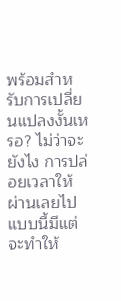พร้อมสำหรับการเปลี่ยนแปลงงั้นเหรอ? ไม่ว่าจะยังไง การปล่อยเวลาให้ผ่านเลยไปแบบนี้มีแต่จะทำให้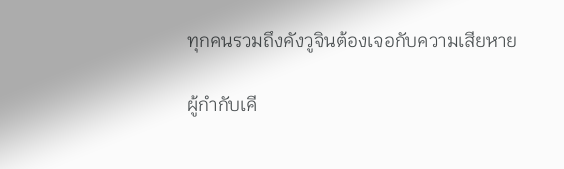ทุกคนรวมถึงคังวูจินต้องเจอกับความเสียหาย

ผู้กำกับเคี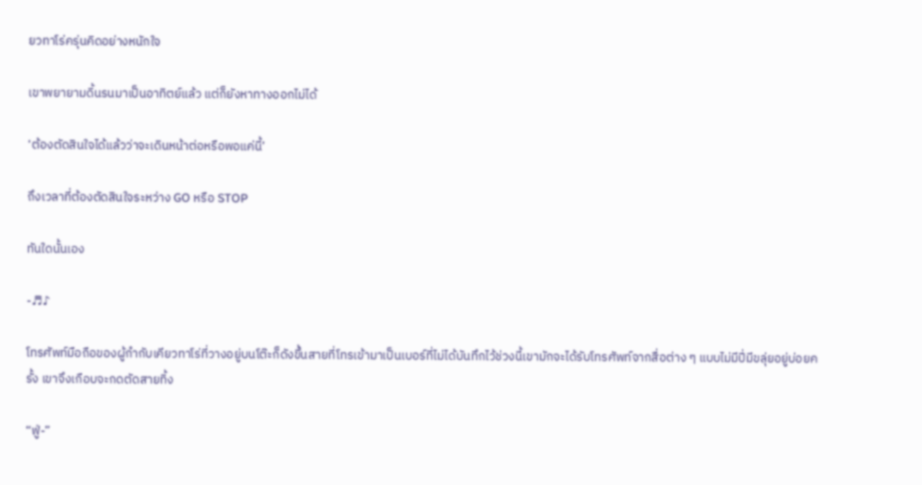ยวทาโร่ครุ่นคิดอย่างหนักใจ

เขาพยายามดิ้นรนมาเป็นอาทิตย์แล้ว แต่ก็ยังหาทางออกไม่ได้

‘ต้องตัดสินใจได้แล้วว่าจะเดินหน้าต่อหรือพอแค่นี้’

ถึงเวลาที่ต้องตัดสินใจระหว่าง GO หรือ STOP

ทันใดนั้นเอง

-♬♪

โทรศัพท์มือถือของผู้กำกับเคียวทาโร่ที่วางอยู่บนโต๊ะก็ดังขึ้นสายที่โทรเข้ามาเป็นเบอร์ที่ไม่ได้บันทึกไว้ช่วงนี้เขามักจะได้รับโทรศัพท์จากสื่อต่าง ๆ แบบไม่มีปี่มีขลุ่ยอยู่บ่อยครั้ง เขาจึงเกือบจะกดตัดสายทิ้ง

“ฟู่-”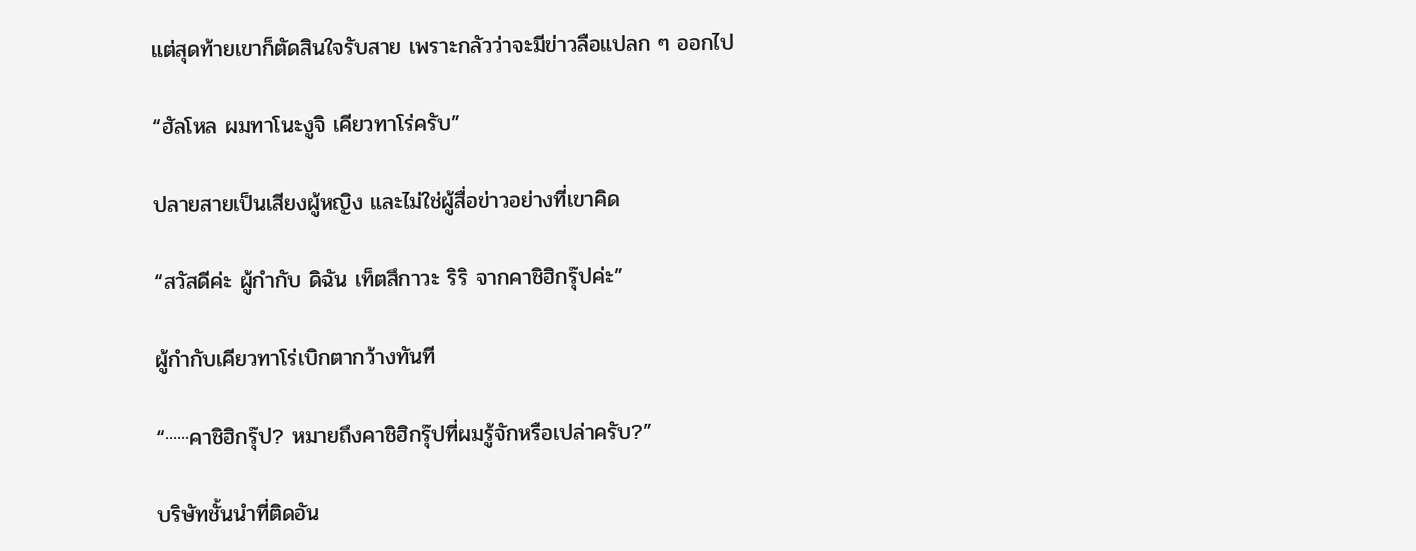แต่สุดท้ายเขาก็ตัดสินใจรับสาย เพราะกลัวว่าจะมีข่าวลือแปลก ๆ ออกไป

“ฮัลโหล ผมทาโนะงูจิ เคียวทาโร่ครับ”

ปลายสายเป็นเสียงผู้หญิง และไม่ใช่ผู้สื่อข่าวอย่างที่เขาคิด

“สวัสดีค่ะ ผู้กำกับ ดิฉัน เท็ตสึกาวะ ริริ จากคาชิฮิกรุ๊ปค่ะ”

ผู้กำกับเคียวทาโร่เบิกตากว้างทันที

“······คาชิฮิกรุ๊ป? หมายถึงคาชิฮิกรุ๊ปที่ผมรู้จักหรือเปล่าครับ?”

บริษัทชั้นนำที่ติดอัน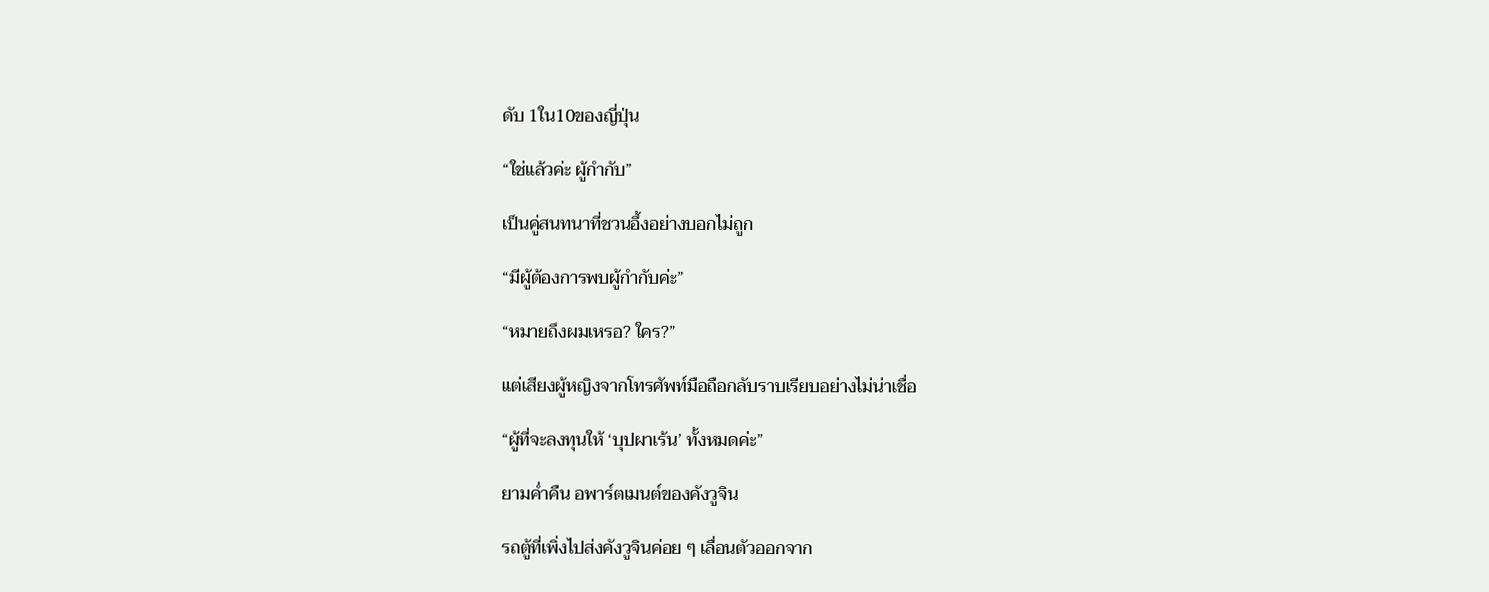ดับ 1ใน10ของญี่ปุ่น

“ใช่แล้วค่ะ ผู้กำกับ”

เป็นคู่สนทนาที่ชวนอึ้งอย่างบอกไม่ถูก

“มีผู้ต้องการพบผู้กำกับค่ะ”

“หมายถึงผมเหรอ? ใคร?”

แต่เสียงผู้หญิงจากโทรศัพท์มือถือกลับราบเรียบอย่างไม่น่าเชื่อ

“ผู้ที่จะลงทุนให้ ‘บุปผาเร้น’ ทั้งหมดค่ะ”

ยามค่ำคืน อพาร์ตเมนต์ของคังวูจิน

รถตู้ที่เพิ่งไปส่งคังวูจินค่อย ๆ เลื่อนตัวออกจาก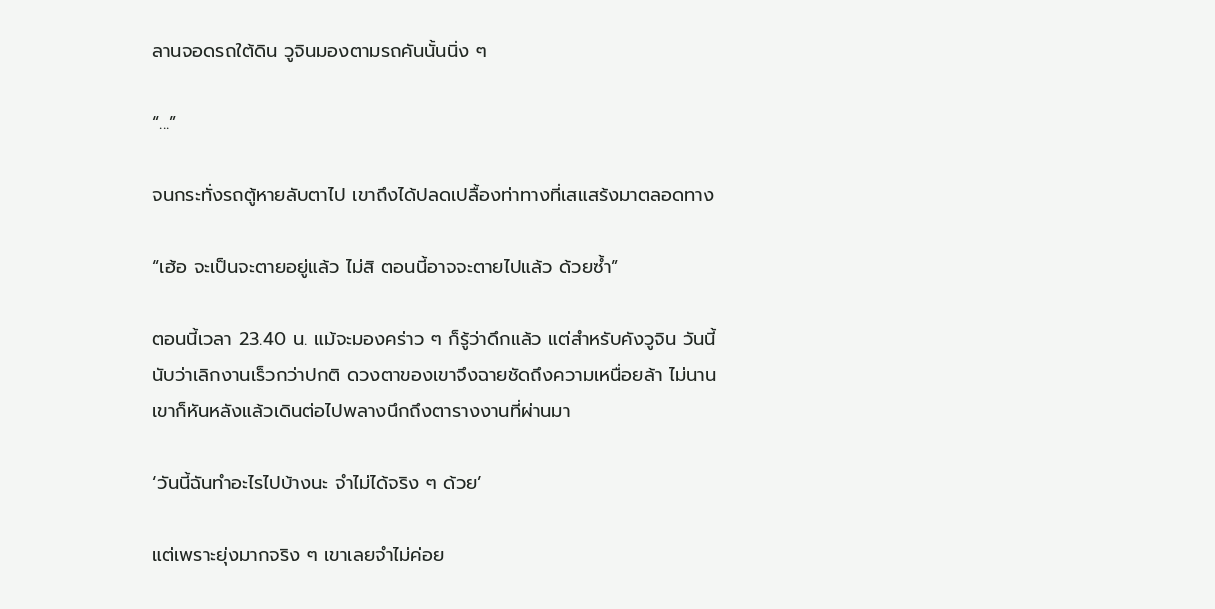ลานจอดรถใต้ดิน วูจินมองตามรถคันนั้นนิ่ง ๆ

“...”

จนกระทั่งรถตู้หายลับตาไป เขาถึงได้ปลดเปลื้องท่าทางที่เสแสร้งมาตลอดทาง

“เฮ้อ จะเป็นจะตายอยู่แล้ว ไม่สิ ตอนนี้อาจจะตายไปแล้ว ด้วยซ้ำ”

ตอนนี้เวลา 23.40 น. แม้จะมองคร่าว ๆ ก็รู้ว่าดึกแล้ว แต่สำหรับคังวูจิน วันนี้นับว่าเลิกงานเร็วกว่าปกติ ดวงตาของเขาจึงฉายชัดถึงความเหนื่อยล้า ไม่นานเขาก็หันหลังแล้วเดินต่อไปพลางนึกถึงตารางงานที่ผ่านมา

‘วันนี้ฉันทำอะไรไปบ้างนะ จำไม่ได้จริง ๆ ด้วย’

แต่เพราะยุ่งมากจริง ๆ เขาเลยจำไม่ค่อย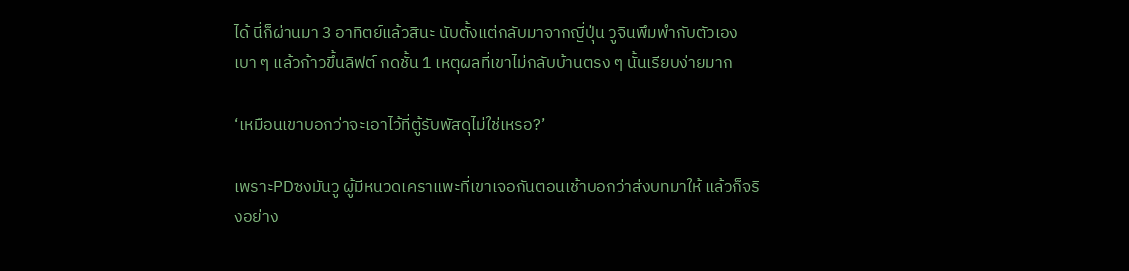ได้ นี่ก็ผ่านมา 3 อาทิตย์แล้วสินะ นับตั้งแต่กลับมาจากญี่ปุ่น วูจินพึมพำกับตัวเองเบา ๆ แล้วก้าวขึ้นลิฟต์ กดชั้น 1 เหตุผลที่เขาไม่กลับบ้านตรง ๆ นั้นเรียบง่ายมาก

‘เหมือนเขาบอกว่าจะเอาไว้ที่ตู้รับพัสดุไม่ใช่เหรอ?’

เพราะPDซงมันวู ผู้มีหนวดเคราแพะที่เขาเจอกันตอนเช้าบอกว่าส่งบทมาให้ แล้วก็จริงอย่าง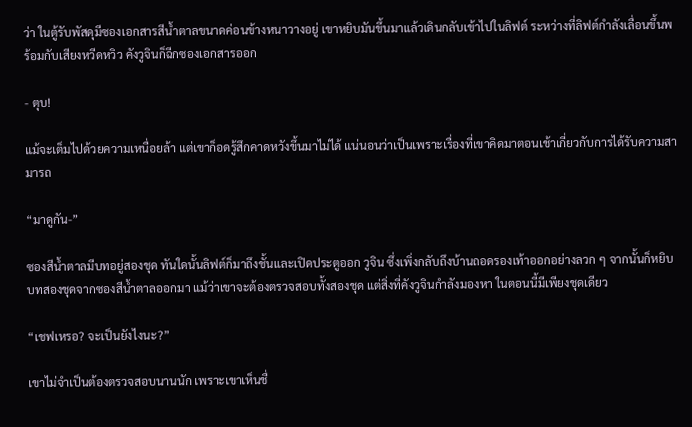ว่า ในตู้รับพัสดุมีซองเอกสารสีน้ำตาลขนาดค่อนข้างหนาวางอยู่ เขาหยิบมันขึ้นมาแล้วเดินกลับเข้าไปในลิฟต์ ระหว่างที่ลิฟต์กำลังเลื่อนขึ้นพร้อมกับเสียงหวีดหวิว คังวูจินก็ฉีกซองเอกสารออก

- ตุบ!

แม้จะเต็มไปด้วยความเหนื่อยล้า แต่เขาก็อดรู้สึกคาดหวังขึ้นมาไม่ได้ แน่นอนว่าเป็นเพราะเรื่องที่เขาคิดมาตอนเช้าเกี่ยวกับการได้รับความสามารถ

“มาดูกัน-”

ซองสีน้ำตาลมีบทอยู่สองชุด ทันใดนั้นลิฟต์ก็มาถึงชั้นและเปิดประตูออก วูจิน ซึ่งเพิ่งกลับถึงบ้านถอดรองเท้าออกอย่างลวก ๆ จากนั้นก็หยิบบทสองชุดจากซองสีน้ำตาลออกมา แม้ว่าเขาจะต้องตรวจสอบทั้งสองชุด แต่สิ่งที่คังวูจินกำลังมองหา ในตอนนี้มีเพียงชุดเดียว

“เชฟเหรอ? จะเป็นยังไงนะ?”

เขาไม่จำเป็นต้องตรวจสอบนานนัก เพราะเขาเห็นชื่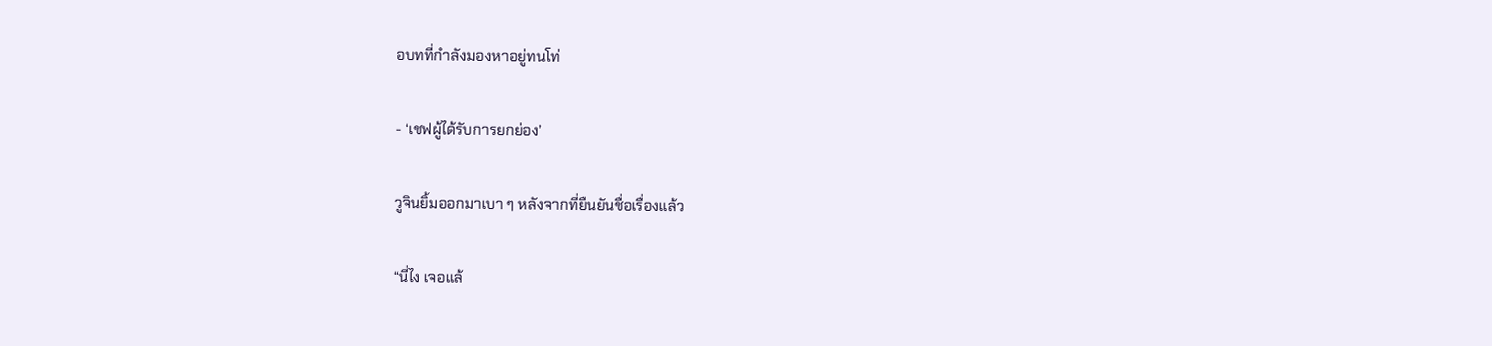อบทที่กำลังมองหาอยู่ทนโท่

- ‘เชฟผู้ได้รับการยกย่อง’

วูจินยิ้มออกมาเบา ๆ หลังจากที่ยืนยันชื่อเรื่องแล้ว

“นี่ไง เจอแล้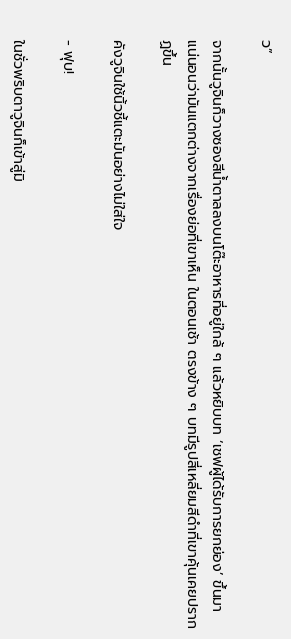ว”

จากนั้นวูจินก็วางซองสีน้ำตาลลงบนโต๊ะอาหารที่อยู่ใกล้ ๆ แล้วหยิบบท ‘เชฟผู้ได้รับการยกย่อง’ ขึ้นมา แน่นอนว่ามันแตกต่างจากเรื่องย่อที่เขาเห็น ในตอนเช้า ตรงข้าง ๆ บทมีรูปสี่เหลี่ยมสีดำที่เขาคุ้นเคยปรากฏขึ้น

คังวูจินใช้นิ้วชี้แตะมันอย่างไม่ใส่ใจ

- ฟุบ!

ในชั่วพริบตาวูจินก็เข้าสู่มิ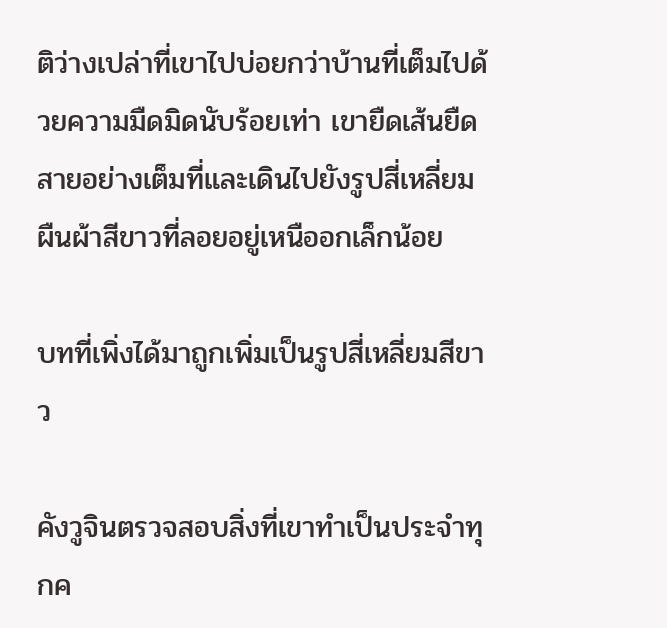ติว่างเปล่าที่เขาไปบ่อยกว่าบ้านที่เต็มไปด้วยความมืดมิดนับร้อยเท่า เขายืดเส้นยืดสายอย่างเต็มที่และเดินไปยังรูปสี่เหลี่ยมผืนผ้าสีขาวที่ลอยอยู่เหนืออกเล็กน้อย

บทที่เพิ่งได้มาถูกเพิ่มเป็นรูปสี่เหลี่ยมสีขาว

คังวูจินตรวจสอบสิ่งที่เขาทำเป็นประจำทุกค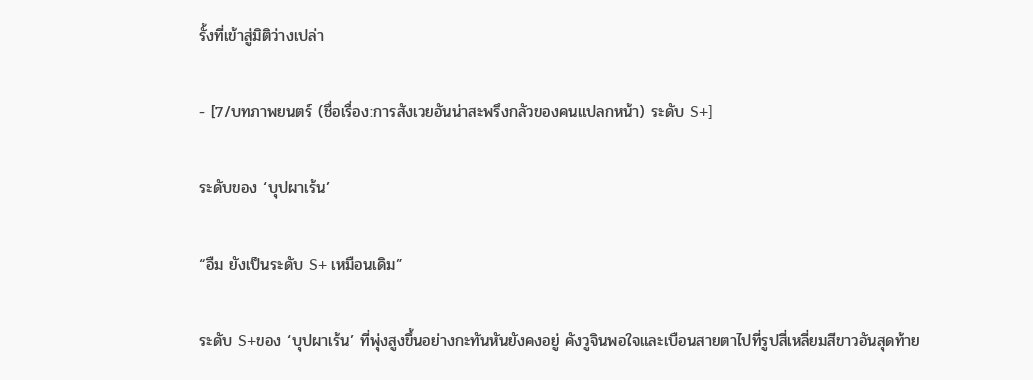รั้งที่เข้าสู่มิติว่างเปล่า

- [7/บทภาพยนตร์ (ชื่อเรื่อง:การสังเวยอันน่าสะพรึงกลัวของคนแปลกหน้า) ระดับ S+]

ระดับของ ‘บุปผาเร้น’

“อืม ยังเป็นระดับ S+ เหมือนเดิม”

ระดับ S+ของ ‘บุปผาเร้น’ ที่พุ่งสูงขึ้นอย่างกะทันหันยังคงอยู่ คังวูจินพอใจและเบือนสายตาไปที่รูปสี่เหลี่ยมสีขาวอันสุดท้าย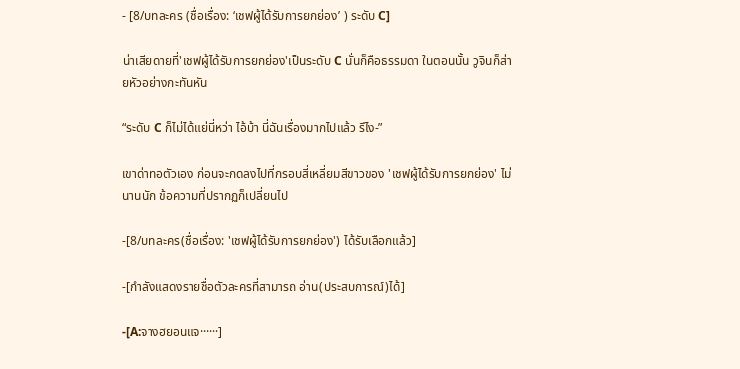- [8/บทละคร (ชื่อเรื่อง: ‘เชฟผู้ได้รับการยกย่อง’ ) ระดับ C]

น่าเสียดายที่'เชฟผู้ได้รับการยกย่อง'เป็นระดับ C นั่นก็คือธรรมดา ในตอนนั้น วูจินก็ส่ายหัวอย่างกะทันหัน

“ระดับ C ก็ไม่ได้แย่นี่หว่า ไอ้บ้า นี่ฉันเรื่องมากไปแล้ว รึไง-”

เขาด่าทอตัวเอง ก่อนจะกดลงไปที่กรอบสี่เหลี่ยมสีขาวของ 'เชฟผู้ได้รับการยกย่อง' ไม่นานนัก ข้อความที่ปรากฏก็เปลี่ยนไป

-[8/บทละคร(ชื่อเรื่อง: 'เชฟผู้ได้รับการยกย่อง') ได้รับเลือกแล้ว]

-[กำลังแสดงรายชื่อตัวละครที่สามารถ อ่าน(ประสบการณ์)ได้]

-[A:จางฮยอนแจ······]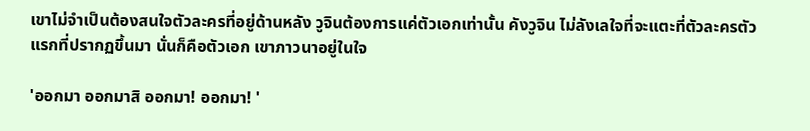เขาไม่จำเป็นต้องสนใจตัวละครที่อยู่ด้านหลัง วูจินต้องการแค่ตัวเอกเท่านั้น คังวูจิน ไม่ลังเลใจที่จะแตะที่ตัวละครตัวแรกที่ปรากฏขึ้นมา นั่นก็คือตัวเอก เขาภาวนาอยู่ในใจ

'ออกมา ออกมาสิ ออกมา! ออกมา! '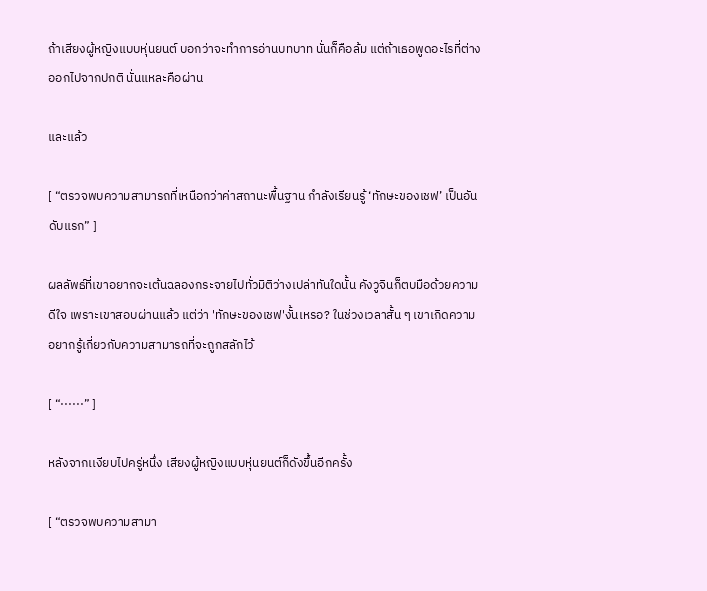ถ้าเสียงผู้หญิงแบบหุ่นยนต์ บอกว่าจะทำการอ่านบทบาท นั่นก็คือล้ม แต่ถ้าเธอพูดอะไรที่ต่างออกไปจากปกติ นั่นแหละคือผ่าน

และแล้ว

[ “ตรวจพบความสามารถที่เหนือกว่าค่าสถานะพื้นฐาน กำลังเรียนรู้ ‘ทักษะของเชฟ’ เป็นอันดับแรก” ]

ผลลัพธ์ที่เขาอยากจะเต้นฉลองกระจายไปทั่วมิติว่างเปล่าทันใดนั้น คังวูจินก็ตบมือด้วยความดีใจ เพราะเขาสอบผ่านแล้ว แต่ว่า 'ทักษะของเชฟ'งั้นเหรอ? ในช่วงเวลาสั้น ๆ เขาเกิดความอยากรู้เกี่ยวกับความสามารถที่จะถูกสลักไว้

[ “······” ]

หลังจากเเงียบไปครู่หนึ่ง เสียงผู้หญิงแบบหุ่นยนต์ก็ดังขึ้นอีกครั้ง

[ “ตรวจพบความสามา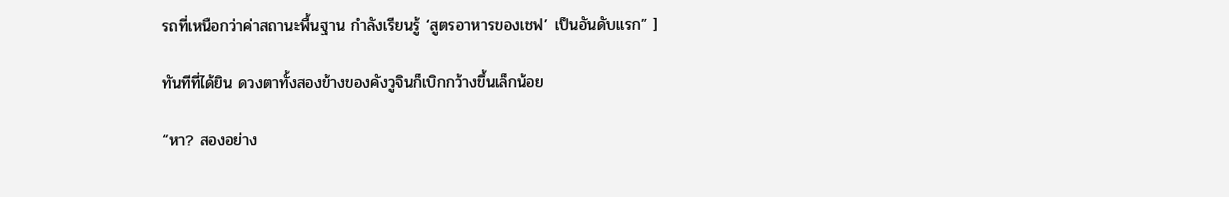รถที่เหนือกว่าค่าสถานะพื้นฐาน กำลังเรียนรู้ ‘สูตรอาหารของเชฟ’ เป็นอันดับแรก” ]

ทันทีที่ได้ยิน ดวงตาทั้งสองข้างของคังวูจินก็เบิกกว้างขึ้นเล็กน้อย

“หา? สองอย่าง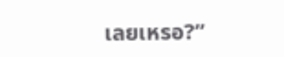เลยเหรอ?”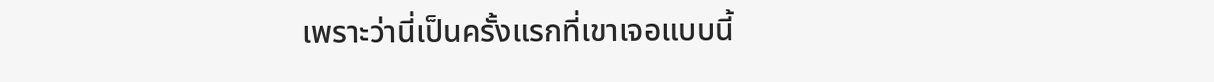เพราะว่านี่เป็นครั้งแรกที่เขาเจอแบบนี้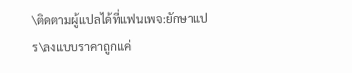\ติดตามผู้แปลได้ที่แฟนเพจ:ยักษาแปร\ลงแบบราคาถูกแค่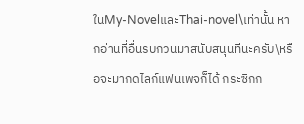ในMy-NovelและThai-novel\เท่านั้น หากอ่านที่อื่นรบกวนมาสนับสนุนทีนะครับ\หรือจะมากดไลก์แฟนเพจก็ได้ กระซิกก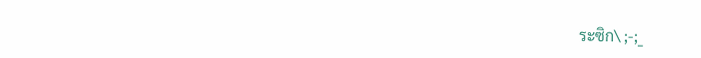ระซิก\ ;-;_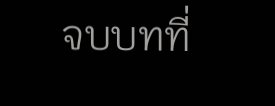จบบทที่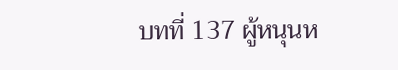บทที่ 137 ผู้หนุนห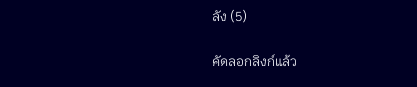ลัง (5)

คัดลอกลิงก์แล้ว